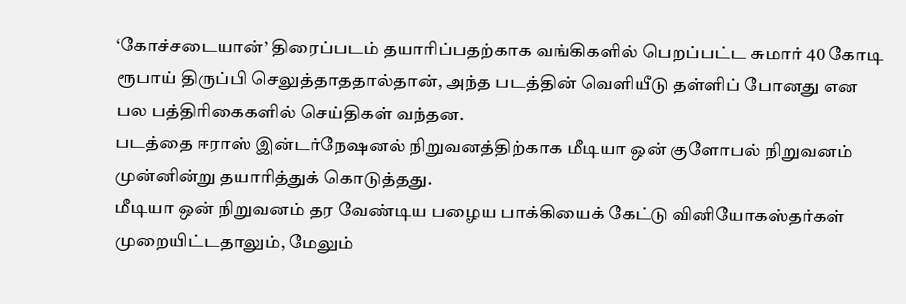‘கோச்சடையான்’ திரைப்படம் தயாரிப்பதற்காக வங்கிகளில் பெறப்பட்ட சுமார் 40 கோடி ரூபாய் திருப்பி செலுத்தாததால்தான், அந்த படத்தின் வெளியீடு தள்ளிப் போனது என பல பத்திரிகைகளில் செய்திகள் வந்தன.
படத்தை ஈராஸ் இன்டர்நேஷனல் நிறுவனத்திற்காக மீடியா ஒன் குளோபல் நிறுவனம் முன்னின்று தயாரித்துக் கொடுத்தது.
மீடியா ஒன் நிறுவனம் தர வேண்டிய பழைய பாக்கியைக் கேட்டு வினியோகஸ்தர்கள் முறையிட்டதாலும், மேலும்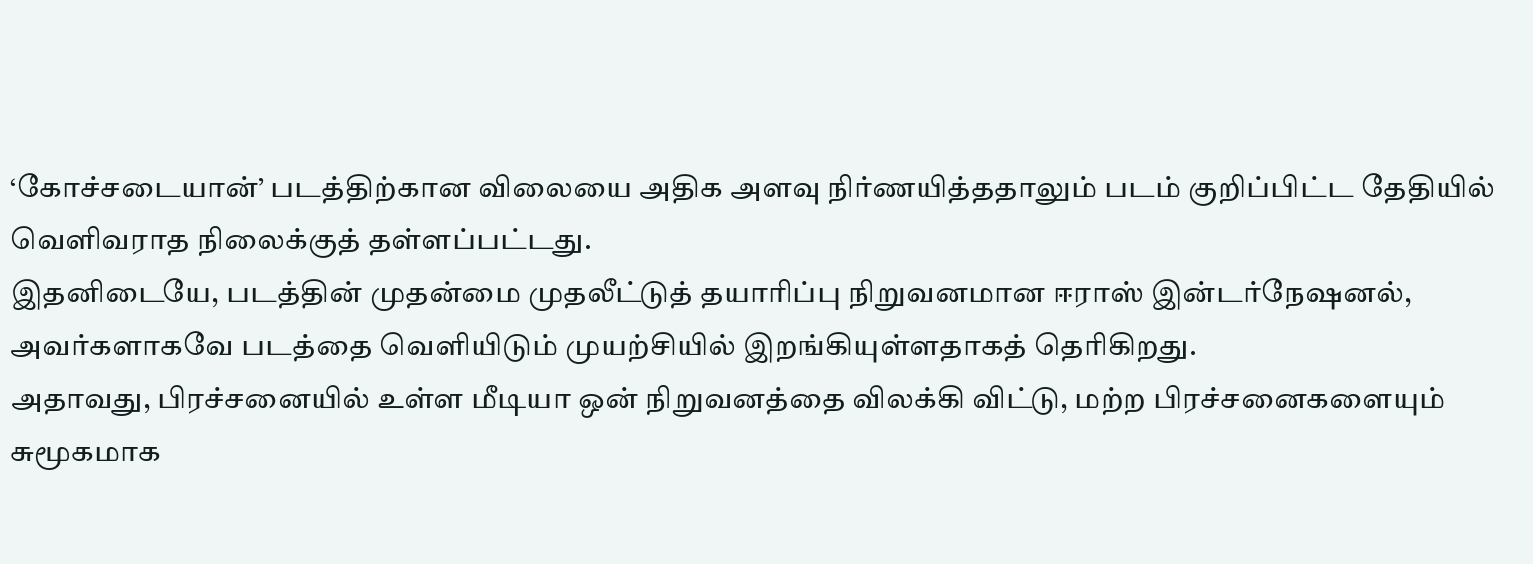‘கோச்சடையான்’ படத்திற்கான விலையை அதிக அளவு நிர்ணயித்ததாலும் படம் குறிப்பிட்ட தேதியில் வெளிவராத நிலைக்குத் தள்ளப்பட்டது.
இதனிடையே, படத்தின் முதன்மை முதலீட்டுத் தயாரிப்பு நிறுவனமான ஈராஸ் இன்டர்நேஷனல், அவர்களாகவே படத்தை வெளியிடும் முயற்சியில் இறங்கியுள்ளதாகத் தெரிகிறது.
அதாவது, பிரச்சனையில் உள்ள மீடியா ஒன் நிறுவனத்தை விலக்கி விட்டு, மற்ற பிரச்சனைகளையும் சுமூகமாக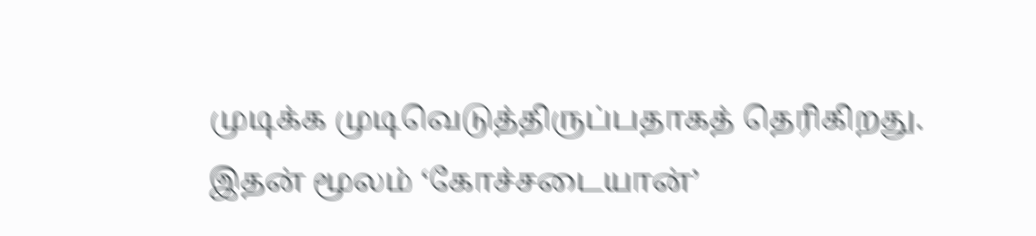முடிக்க முடிவெடுத்திருப்பதாகத் தெரிகிறது.
இதன் மூலம் ‘கோச்சடையான்’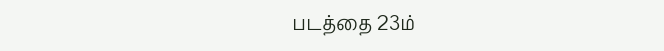படத்தை 23ம்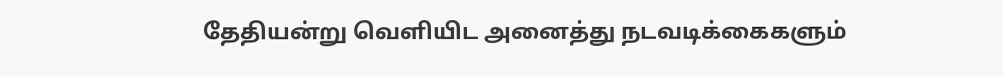தேதியன்று வெளியிட அனைத்து நடவடிக்கைகளும்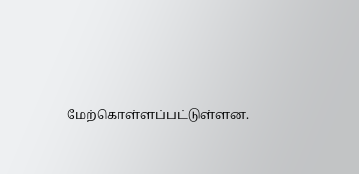மேற்கொள்ளப்பட்டுள்ளன.